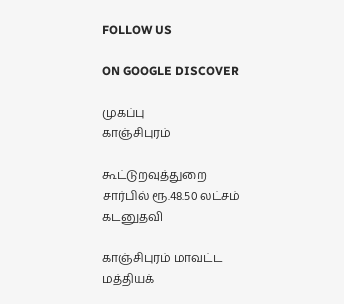FOLLOW US

ON GOOGLE DISCOVER

முகப்பு
காஞ்சிபுரம்

கூட்டுறவுத்துறை சார்பில் ரூ.48.50 லட்சம் கடனுதவி

காஞ்சிபுரம் மாவட்ட மத்தியக்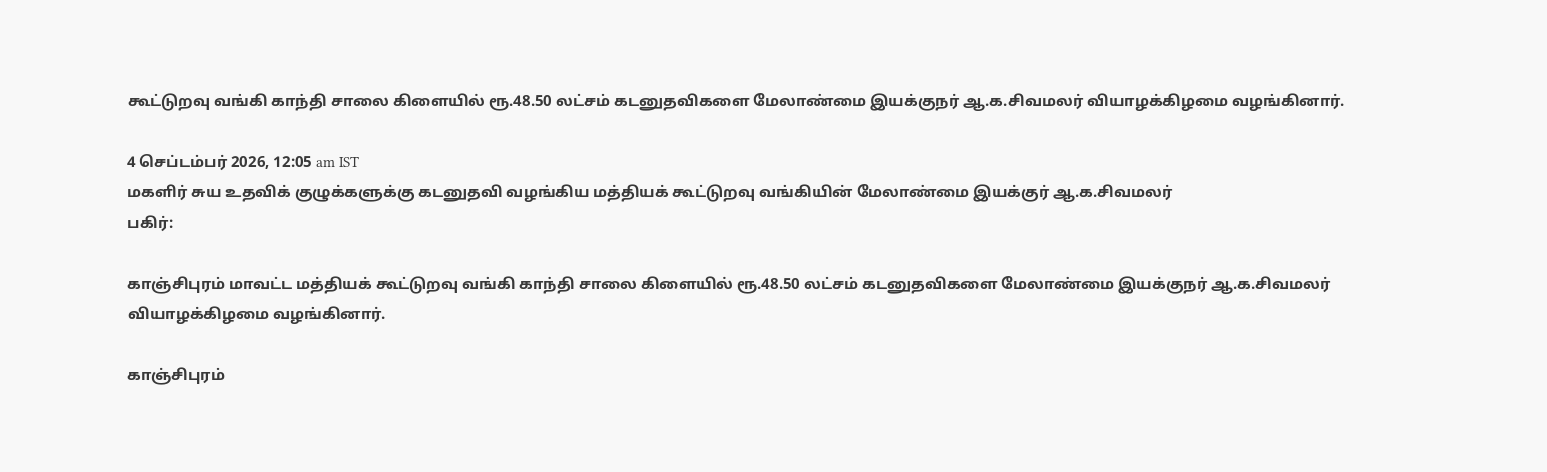கூட்டுறவு வங்கி காந்தி சாலை கிளையில் ரூ.48.50 லட்சம் கடனுதவிகளை மேலாண்மை இயக்குநர் ஆ.க.சிவமலர் வியாழக்கிழமை வழங்கினார்.

4 செப்டம்பர் 2026, 12:05 am IST
மகளிர் சுய உதவிக் குழுக்களுக்கு கடனுதவி வழங்கிய மத்தியக் கூட்டுறவு வங்கியின் மேலாண்மை இயக்குர் ஆ.க.சிவமலர்
பகிர்:

காஞ்சிபுரம் மாவட்ட மத்தியக் கூட்டுறவு வங்கி காந்தி சாலை கிளையில் ரூ.48.50 லட்சம் கடனுதவிகளை மேலாண்மை இயக்குநர் ஆ.க.சிவமலர் வியாழக்கிழமை வழங்கினார்.

காஞ்சிபுரம்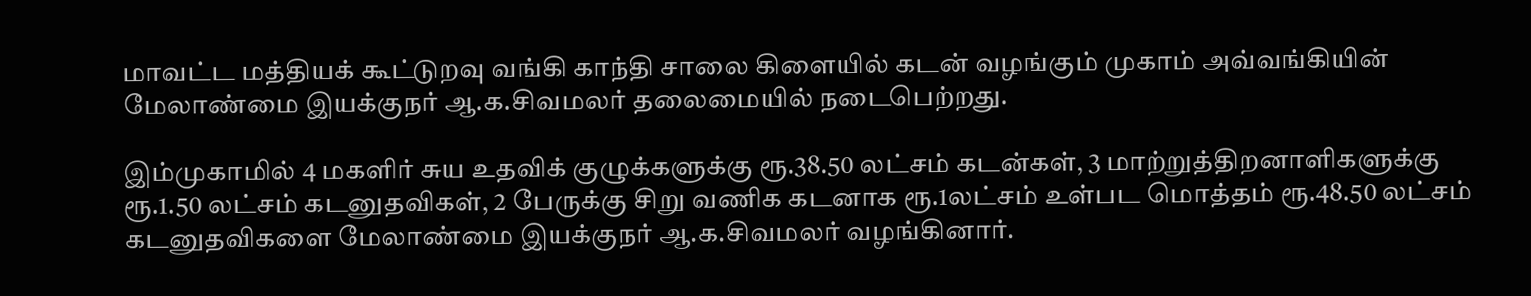மாவட்ட மத்தியக் கூட்டுறவு வங்கி காந்தி சாலை கிளையில் கடன் வழங்கும் முகாம் அவ்வங்கியின் மேலாண்மை இயக்குநர் ஆ.க.சிவமலர் தலைமையில் நடைபெற்றது.

இம்முகாமில் 4 மகளிர் சுய உதவிக் குழுக்களுக்கு ரூ.38.50 லட்சம் கடன்கள், 3 மாற்றுத்திறனாளிகளுக்கு ரூ.1.50 லட்சம் கடனுதவிகள், 2 பேருக்கு சிறு வணிக கடனாக ரூ.1லட்சம் உள்பட மொத்தம் ரூ.48.50 லட்சம் கடனுதவிகளை மேலாண்மை இயக்குநர் ஆ.க.சிவமலர் வழங்கினார்.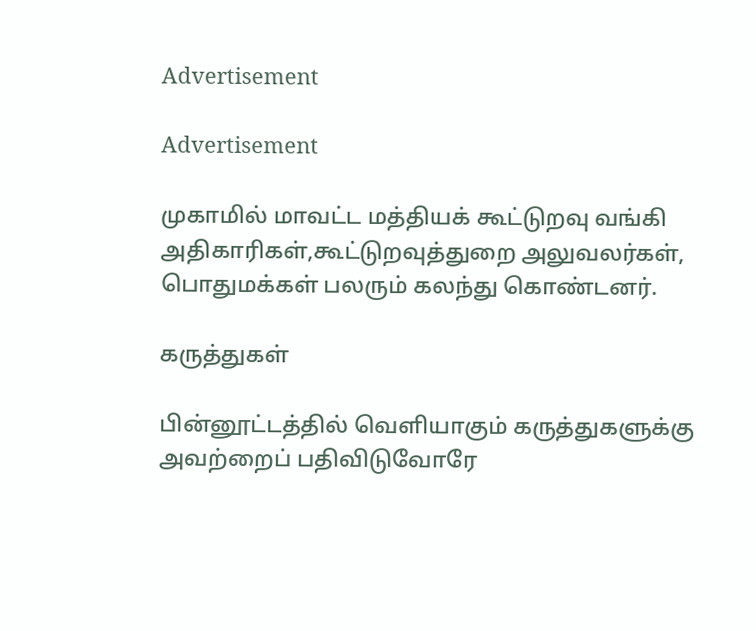Advertisement

Advertisement

முகாமில் மாவட்ட மத்தியக் கூட்டுறவு வங்கி அதிகாரிகள்,கூட்டுறவுத்துறை அலுவலர்கள், பொதுமக்கள் பலரும் கலந்து கொண்டனர்.

கருத்துகள்

பின்னூட்டத்தில் வெளியாகும் கருத்துகளுக்கு அவற்றைப் பதிவிடுவோரே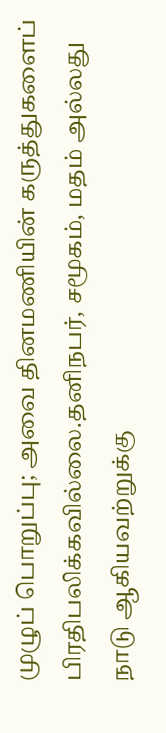முழுப் பொறுப்பு; அவை தினமணியின் கருத்துகளைப் பிரதிபலிக்கவில்லை.தனிநபர், சமூகம், மதம் அல்லது நாடு ஆகியவற்றுக்கு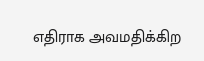எதிராக அவமதிக்கிற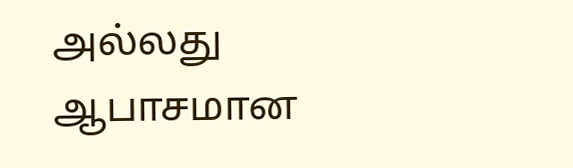அல்லது ஆபாசமான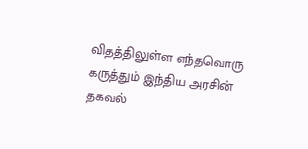விதத்திலுள்ள எந்தவொரு கருத்தும் இந்திய அரசின் தகவல்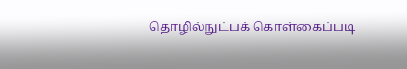தொழில்நுட்பக் கொள்கைப்படி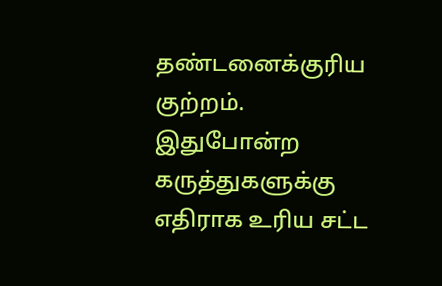தண்டனைக்குரிய குற்றம். இதுபோன்ற கருத்துகளுக்கு எதிராக உரிய சட்ட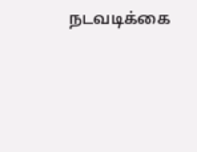நடவடிக்கை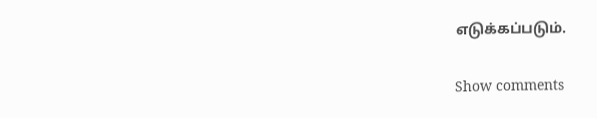எடுக்கப்படும்.

Show comments